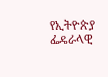የኢትዮጵያ ፌዴራላዊ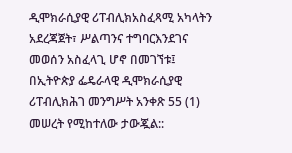ዲሞክራሲያዊ ሪፐብሊክአስፈጻሚ አካላትን አደረጃጀት፣ ሥልጣንና ተግባርእንደገና መወሰን አስፈላጊ ሆኖ በመገኘቱ፤
በኢትዮጵያ ፌዴራላዊ ዲሞክራሲያዊ ሪፐብሊክሕገ መንግሥት አንቀጽ 55 (1) መሠረት የሚከተለው ታውጇል::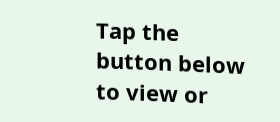Tap the button below to view or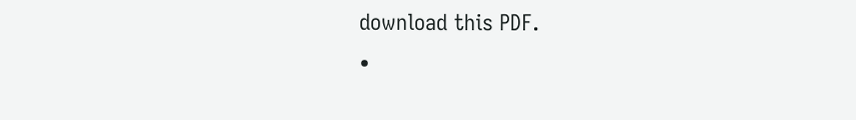download this PDF.
•